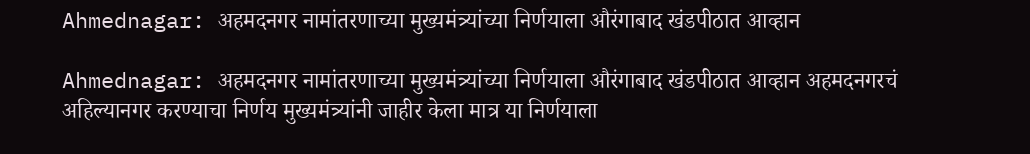Ahmednagar: अहमदनगर नामांतरणाच्या मुख्यमंत्र्यांच्या निर्णयाला औरंगाबाद खंडपीठात आव्हान

Ahmednagar: अहमदनगर नामांतरणाच्या मुख्यमंत्र्यांच्या निर्णयाला औरंगाबाद खंडपीठात आव्हान अहमदनगरचं अहिल्यानगर करण्याचा निर्णय मुख्यमंत्र्यांनी जाहीर केला मात्र या निर्णयाला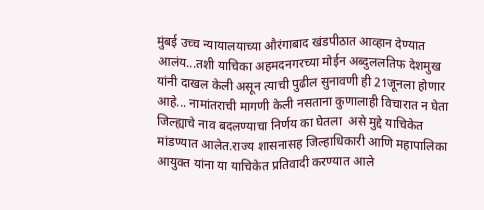मुंबई उच्च न्यायालयाच्या औरंगाबाद खंडपीठात आव्हान देण्यात आलंय...तशी याचिका अहमदनगरच्या मोईन अब्दुललतिफ देशमुख यांनी दाखल केली असून त्याची पुढील सुनावणी ही 21जूनला होणार आहे... नामांतराची मागणी केली नसताना कुणालाही विचारात न घेता जिल्ह्याचे नाव बदलण्याचा निर्णय का घेतला  असे मुद्दे याचिकेत मांडण्यात आलेत.राज्य शासनासह जिल्हाधिकारी आणि महापालिका आयुक्त यांना या याचिकेत प्रतिवादी करण्यात आले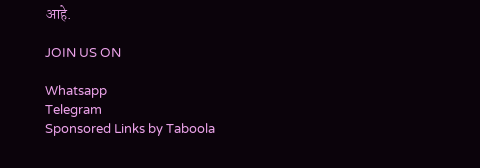आहे.

JOIN US ON

Whatsapp
Telegram
Sponsored Links by Taboola